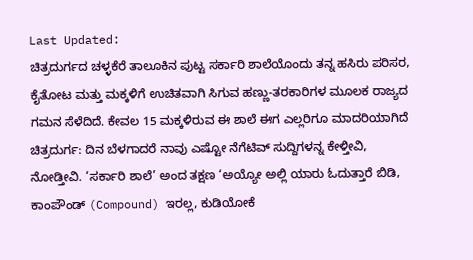Last Updated:
ಚಿತ್ರದುರ್ಗದ ಚಳ್ಳಕೆರೆ ತಾಲೂಕಿನ ಪುಟ್ಟ ಸರ್ಕಾರಿ ಶಾಲೆಯೊಂದು ತನ್ನ ಹಸಿರು ಪರಿಸರ, ಕೈತೋಟ ಮತ್ತು ಮಕ್ಕಳಿಗೆ ಉಚಿತವಾಗಿ ಸಿಗುವ ಹಣ್ಣು-ತರಕಾರಿಗಳ ಮೂಲಕ ರಾಜ್ಯದ ಗಮನ ಸೆಳೆದಿದೆ. ಕೇವಲ 15 ಮಕ್ಕಳಿರುವ ಈ ಶಾಲೆ ಈಗ ಎಲ್ಲರಿಗೂ ಮಾದರಿಯಾಗಿದೆ
ಚಿತ್ರದುರ್ಗ: ದಿನ ಬೆಳಗಾದರೆ ನಾವು ಎಷ್ಟೋ ನೆಗೆಟಿವ್ ಸುದ್ದಿಗಳನ್ನ ಕೇಳ್ತೀವಿ, ನೋಡ್ತೀವಿ. ‘ಸರ್ಕಾರಿ ಶಾಲೆ’ ಅಂದ ತಕ್ಷಣ ‘ಅಯ್ಯೋ ಅಲ್ಲಿ ಯಾರು ಓದುತ್ತಾರೆ ಬಿಡಿ, ಕಾಂಪೌಂಡ್ (Compound) ಇರಲ್ಲ, ಕುಡಿಯೋಕೆ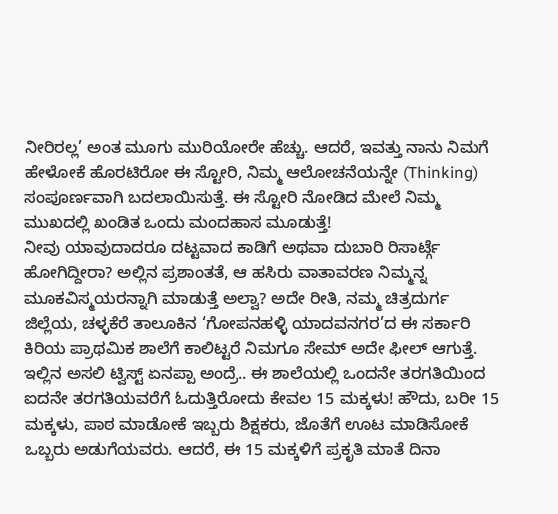ನೀರಿರಲ್ಲ’ ಅಂತ ಮೂಗು ಮುರಿಯೋರೇ ಹೆಚ್ಚು. ಆದರೆ, ಇವತ್ತು ನಾನು ನಿಮಗೆ ಹೇಳೋಕೆ ಹೊರಟಿರೋ ಈ ಸ್ಟೋರಿ, ನಿಮ್ಮ ಆಲೋಚನೆಯನ್ನೇ (Thinking) ಸಂಪೂರ್ಣವಾಗಿ ಬದಲಾಯಿಸುತ್ತೆ. ಈ ಸ್ಟೋರಿ ನೋಡಿದ ಮೇಲೆ ನಿಮ್ಮ ಮುಖದಲ್ಲಿ ಖಂಡಿತ ಒಂದು ಮಂದಹಾಸ ಮೂಡುತ್ತೆ!
ನೀವು ಯಾವುದಾದರೂ ದಟ್ಟವಾದ ಕಾಡಿಗೆ ಅಥವಾ ದುಬಾರಿ ರಿಸಾರ್ಟ್ಗೆ ಹೋಗಿದ್ದೀರಾ? ಅಲ್ಲಿನ ಪ್ರಶಾಂತತೆ, ಆ ಹಸಿರು ವಾತಾವರಣ ನಿಮ್ಮನ್ನ ಮೂಕವಿಸ್ಮಯರನ್ನಾಗಿ ಮಾಡುತ್ತೆ ಅಲ್ವಾ? ಅದೇ ರೀತಿ, ನಮ್ಮ ಚಿತ್ರದುರ್ಗ ಜಿಲ್ಲೆಯ, ಚಳ್ಳಕೆರೆ ತಾಲೂಕಿನ ‘ಗೋಪನಹಳ್ಳಿ ಯಾದವನಗರ’ದ ಈ ಸರ್ಕಾರಿ ಕಿರಿಯ ಪ್ರಾಥಮಿಕ ಶಾಲೆಗೆ ಕಾಲಿಟ್ಟರೆ ನಿಮಗೂ ಸೇಮ್ ಅದೇ ಫೀಲ್ ಆಗುತ್ತೆ.
ಇಲ್ಲಿನ ಅಸಲಿ ಟ್ವಿಸ್ಟ್ ಏನಪ್ಪಾ ಅಂದ್ರೆ.. ಈ ಶಾಲೆಯಲ್ಲಿ ಒಂದನೇ ತರಗತಿಯಿಂದ ಐದನೇ ತರಗತಿಯವರೆಗೆ ಓದುತ್ತಿರೋದು ಕೇವಲ 15 ಮಕ್ಕಳು! ಹೌದು, ಬರೀ 15 ಮಕ್ಕಳು, ಪಾಠ ಮಾಡೋಕೆ ಇಬ್ಬರು ಶಿಕ್ಷಕರು, ಜೊತೆಗೆ ಊಟ ಮಾಡಿಸೋಕೆ ಒಬ್ಬರು ಅಡುಗೆಯವರು. ಆದರೆ, ಈ 15 ಮಕ್ಕಳಿಗೆ ಪ್ರಕೃತಿ ಮಾತೆ ದಿನಾ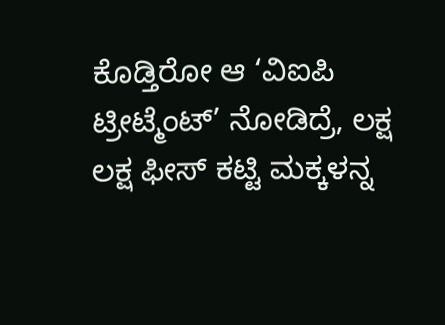ಕೊಡ್ತಿರೋ ಆ ‘ವಿಐಪಿ ಟ್ರೀಟ್ಮೆಂಟ್’ ನೋಡಿದ್ರೆ, ಲಕ್ಷ ಲಕ್ಷ ಫೀಸ್ ಕಟ್ಟಿ ಮಕ್ಕಳನ್ನ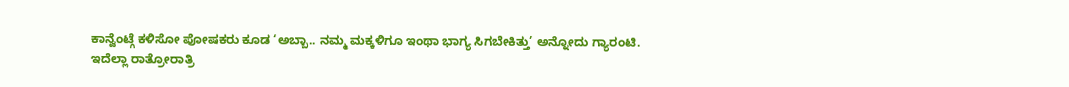ಕಾನ್ವೆಂಟ್ಗೆ ಕಳಿಸೋ ಪೋಷಕರು ಕೂಡ ‘ಅಬ್ಬಾ.. ನಮ್ಮ ಮಕ್ಕಳಿಗೂ ಇಂಥಾ ಭಾಗ್ಯ ಸಿಗಬೇಕಿತ್ತು’ ಅನ್ನೋದು ಗ್ಯಾರಂಟಿ.
ಇದೆಲ್ಲಾ ರಾತ್ರೋರಾತ್ರಿ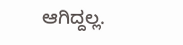ಆಗಿದ್ದಲ್ಲ.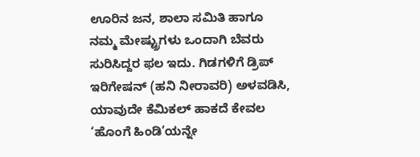ಊರಿನ ಜನ, ಶಾಲಾ ಸಮಿತಿ ಹಾಗೂ ನಮ್ಮ ಮೇಷ್ಟ್ರುಗಳು ಒಂದಾಗಿ ಬೆವರು ಸುರಿಸಿದ್ದರ ಫಲ ಇದು. ಗಿಡಗಳಿಗೆ ಡ್ರಿಪ್ ಇರಿಗೇಷನ್ (ಹನಿ ನೀರಾವರಿ) ಅಳವಡಿಸಿ, ಯಾವುದೇ ಕೆಮಿಕಲ್ ಹಾಕದೆ ಕೇವಲ ‘ಹೊಂಗೆ ಹಿಂಡಿ’ಯನ್ನೇ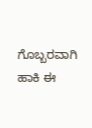ಗೊಬ್ಬರವಾಗಿ ಹಾಕಿ ಈ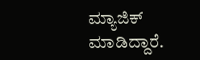ಮ್ಯಾಜಿಕ್ ಮಾಡಿದ್ದಾರೆ.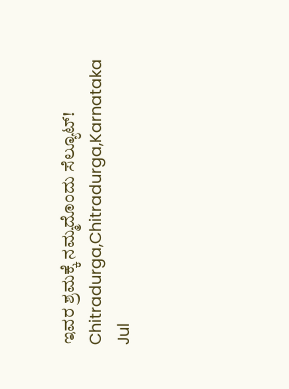ಇವರ ಶ್ರಮಕ್ಕೆ ನಮ್ಮದೊಂದು ಸೆಲ್ಯೂಟ್!
Chitradurga,Chitradurga,Karnataka
Jul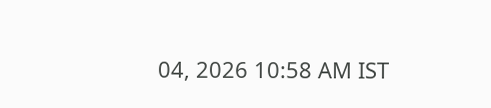04, 2026 10:58 AM IST